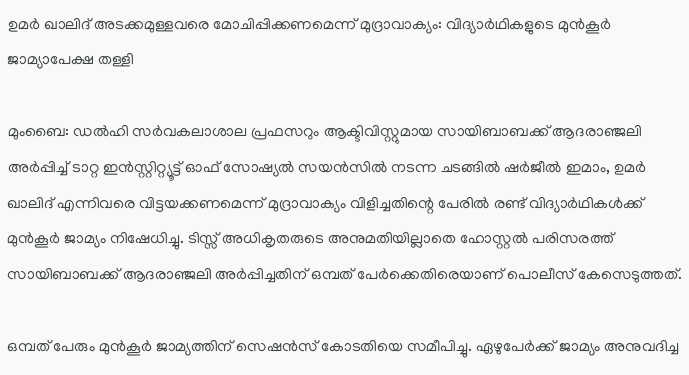ഉമർ ഖാലിദ് അടക്കമുള്ളവരെ മോചിപ്പിക്കണമെന്ന് മുദ്രാവാക്യം: വിദ്യാർഥികളുടെ മുൻകൂർ ജാമ്യാപേക്ഷ തള്ളി

മുംബൈ: ഡൽഹി സർവകലാശാല പ്രഫസറും ആക്ടിവിസ്റ്റുമായ സായിബാബക്ക് ആദരാഞ്ജലി അർപ്പിച്ച് ടാറ്റ ഇൻസ്റ്റിറ്റ്യൂട്ട് ഓഫ് സോഷ്യൽ സയൻസിൽ നടന്ന ചടങ്ങിൽ ഷർജീൽ ഇമാം, ഉമർ ഖാലിദ് എന്നിവരെ വിട്ടയക്കണമെന്ന് മുദ്രാവാക്യം വിളിച്ചതിന്റെ പേരിൽ രണ്ട് വിദ്യാർഥികൾക്ക് മുൻകൂർ ജാമ്യം നിഷേധിച്ചു. ടിസ്സ് അധികൃതരുടെ അനുമതിയില്ലാതെ ഹോസ്റ്റൽ പരിസരത്ത് സായിബാബക്ക് ആദരാഞ്ജലി അർപ്പിച്ചതിന് ഒമ്പത് പേർക്കെതിരെയാണ് പൊലീസ് കേസെടുത്തത്.

ഒമ്പത് പേരും മുൻകൂർ ജാമ്യത്തിന് സെഷൻസ് കോടതിയെ സമീപിച്ചു. ഏഴുപേർക്ക് ജാമ്യം അനുവദിച്ച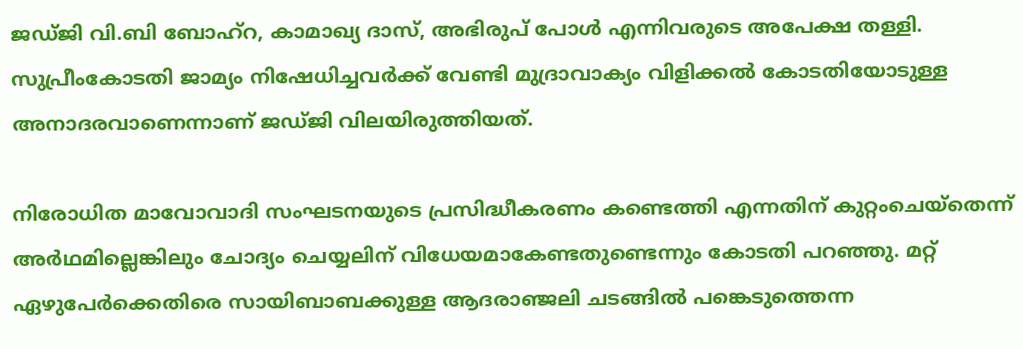ജഡ്ജി വി.ബി ബോഹ്റ, കാമാഖ്യ ദാസ്, അഭിരുപ് പോൾ എന്നിവരുടെ അപേക്ഷ തള്ളി. സുപ്രീംകോടതി ജാമ്യം നിഷേധിച്ചവർക്ക് വേണ്ടി മുദ്രാവാക്യം വിളിക്കൽ കോടതിയോടുള്ള അനാദരവാണെന്നാണ് ജഡ്ജി വിലയിരുത്തിയത്.

നിരോധിത മാവോവാദി സംഘടനയുടെ പ്രസിദ്ധീകരണം കണ്ടെത്തി എന്നതിന് കുറ്റംചെയ്തെന്ന് അർഥമില്ലെങ്കിലും ചോദ്യം ചെയ്യലിന് വിധേയമാകേണ്ടതുണ്ടെന്നും കോടതി പറഞ്ഞു. മറ്റ് ഏഴുപേർക്കെതിരെ സായിബാബക്കുള്ള ആദരാഞ്ജലി ചടങ്ങിൽ പങ്കെടുത്തെന്ന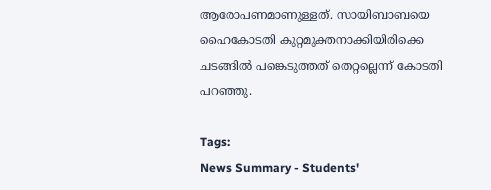ആരോപണമാണുള്ളത്. സായിബാബയെ ഹൈകോടതി കുറ്റമുക്തനാക്കിയിരിക്കെ ചടങ്ങിൽ പങ്കെടുത്തത് തെറ്റല്ലെന്ന് കോടതി പറഞ്ഞു.

Tags:
News Summary - Students'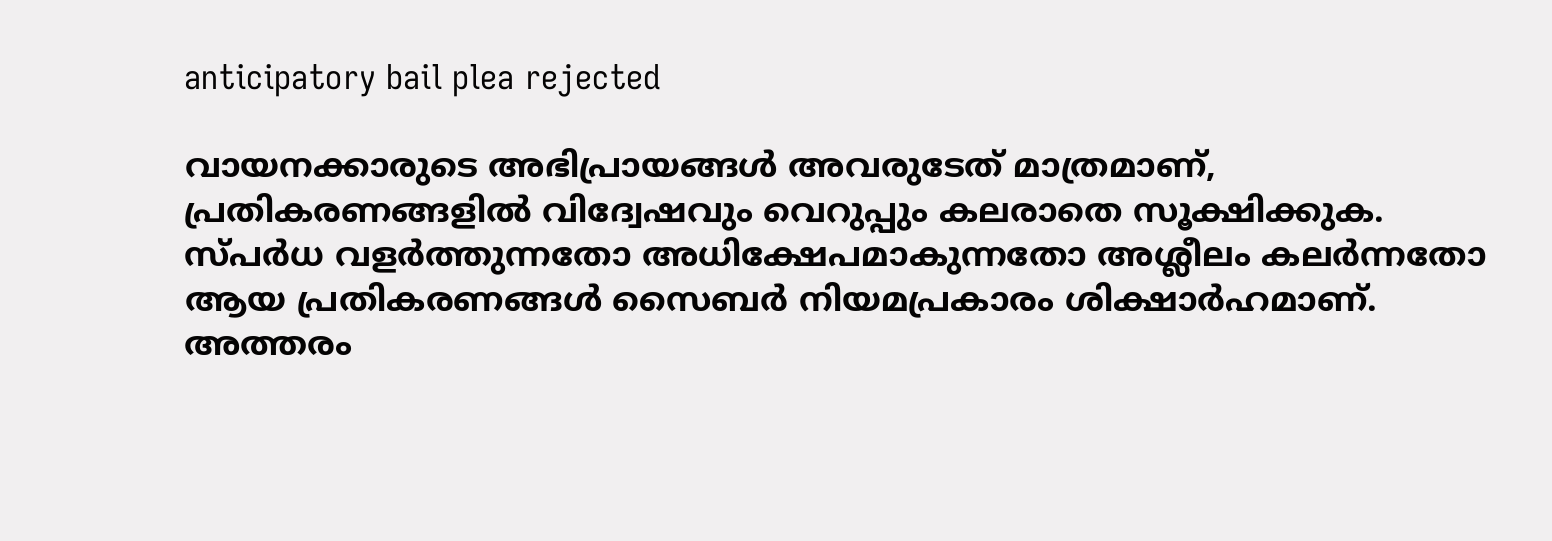anticipatory bail plea rejected

വായനക്കാരുടെ അഭിപ്രായങ്ങള്‍ അവരുടേത് മാത്രമാണ്, പ്രതികരണങ്ങളിൽ വിദ്വേഷവും വെറുപ്പും കലരാതെ സൂക്ഷിക്കുക. സ്പർധ വളർത്തുന്നതോ അധിക്ഷേപമാകുന്നതോ അശ്ലീലം കലർന്നതോ ആയ പ്രതികരണങ്ങൾ സൈബർ നിയമപ്രകാരം ശിക്ഷാർഹമാണ്. അത്തരം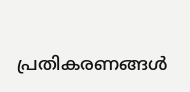പ്രതികരണങ്ങൾ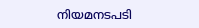നിയമനടപടി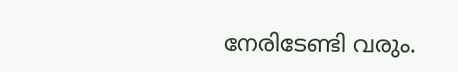നേരിടേണ്ടി വരും.